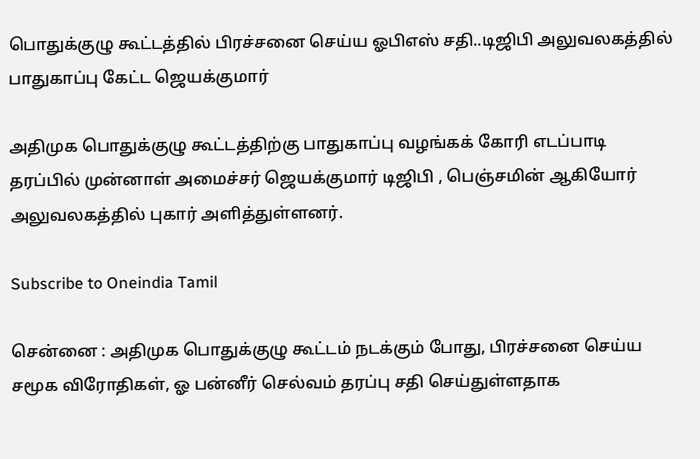பொதுக்குழு கூட்டத்தில் பிரச்சனை செய்ய ஓபிஎஸ் சதி..டிஜிபி அலுவலகத்தில் பாதுகாப்பு கேட்ட ஜெயக்குமார்

அதிமுக பொதுக்குழு கூட்டத்திற்கு பாதுகாப்பு வழங்கக் கோரி எடப்பாடி தரப்பில் முன்னாள் அமைச்சர் ஜெயக்குமார் டிஜிபி , பெஞ்சமின் ஆகியோர் அலுவலகத்தில் புகார் அளித்துள்ளனர்.

Subscribe to Oneindia Tamil

சென்னை : அதிமுக பொதுக்குழு கூட்டம் நடக்கும் போது, பிரச்சனை செய்ய சமூக விரோதிகள், ஓ பன்னீர் செல்வம் தரப்பு சதி செய்துள்ளதாக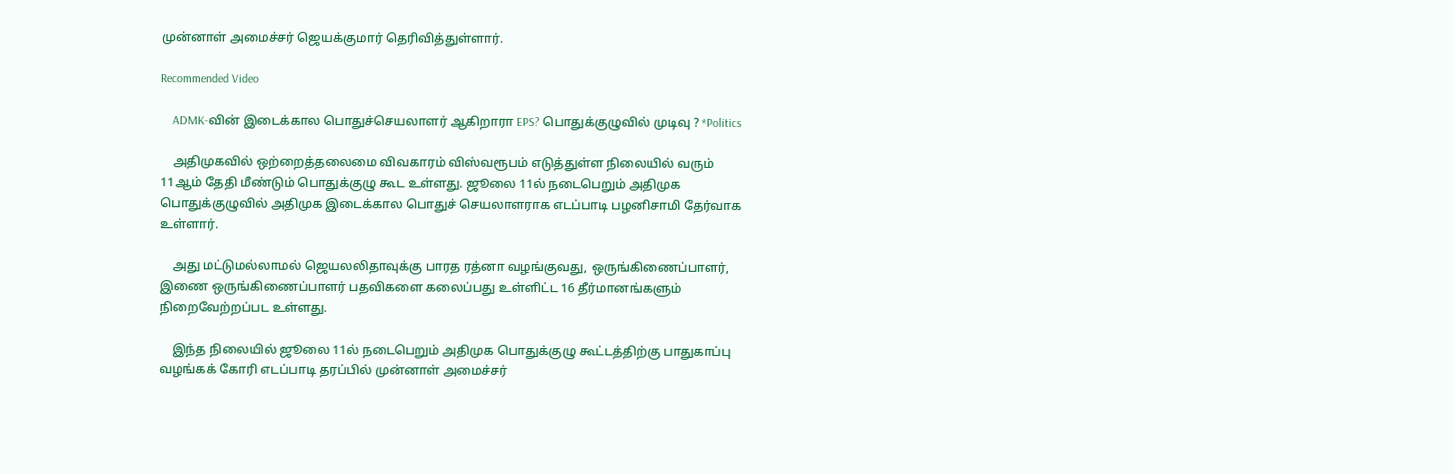முன்னாள் அமைச்சர் ஜெயக்குமார் தெரிவித்துள்ளார்.

Recommended Video

    ADMK-வின் இடைக்கால பொதுச்செயலாளர் ஆகிறாரா EPS? பொதுக்குழுவில் முடிவு ? *Politics

    அதிமுகவில் ஒற்றைத்தலைமை விவகாரம் விஸ்வரூபம் எடுத்துள்ள நிலையில் வரும் 11ஆம் தேதி மீண்டும் பொதுக்குழு கூட உள்ளது. ஜூலை 11ல் நடைபெறும் அதிமுக பொதுக்குழுவில் அதிமுக இடைக்கால பொதுச் செயலாளராக எடப்பாடி பழனிசாமி தேர்வாக உள்ளார்.

    அது மட்டுமல்லாமல் ஜெயலலிதாவுக்கு பாரத ரத்னா வழங்குவது, ஒருங்கிணைப்பாளர், இணை ஒருங்கிணைப்பாளர் பதவிகளை கலைப்பது உள்ளிட்ட 16 தீர்மானங்களும் நிறைவேற்றப்பட உள்ளது.

    இந்த நிலையில் ஜூலை 11ல் நடைபெறும் அதிமுக பொதுக்குழு கூட்டத்திற்கு பாதுகாப்பு வழங்கக் கோரி எடப்பாடி தரப்பில் முன்னாள் அமைச்சர்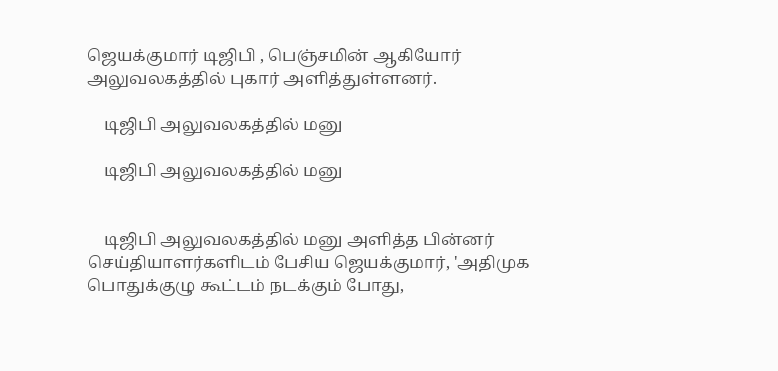ஜெயக்குமார் டிஜிபி , பெஞ்சமின் ஆகியோர் அலுவலகத்தில் புகார் அளித்துள்ளனர்.

    டிஜிபி அலுவலகத்தில் மனு

    டிஜிபி அலுவலகத்தில் மனு


    டிஜிபி அலுவலகத்தில் மனு அளித்த பின்னர் செய்தியாளர்களிடம் பேசிய ஜெயக்குமார், 'அதிமுக பொதுக்குழு கூட்டம் நடக்கும் போது,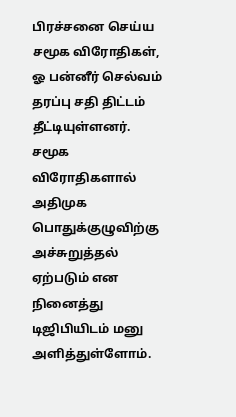பிரச்சனை செய்ய சமூக விரோதிகள், ஓ பன்னீர் செல்வம் தரப்பு சதி திட்டம் தீட்டியுள்ளனர். சமூக விரோதிகளால் அதிமுக பொதுக்குழுவிற்கு அச்சுறுத்தல் ஏற்படும் என நினைத்து டிஜிபியிடம் மனு அளித்துள்ளோம்.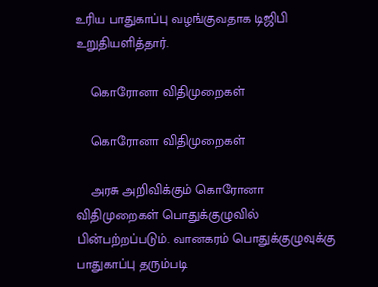உரிய பாதுகாப்பு வழங்குவதாக டிஜிபி உறுதியளித்தார்.

    கொரோனா விதிமுறைகள்

    கொரோனா விதிமுறைகள்

    அரசு அறிவிக்கும் கொரோனா விதிமுறைகள் பொதுக்குழுவில் பின்பற்றப்படும். வானகரம் பொதுக்குழுவுக்கு பாதுகாப்பு தரும்படி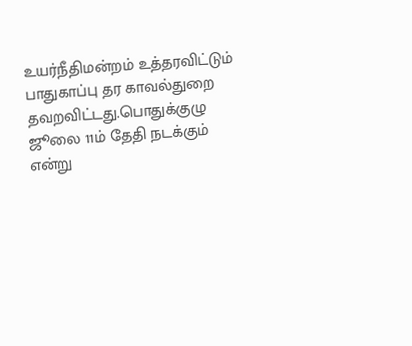உயர்நீதிமன்றம் உத்தரவிட்டும் பாதுகாப்பு தர காவல்துறை தவறவிட்டது.பொதுக்குழு ஜூலை 11ம் தேதி நடக்கும் என்று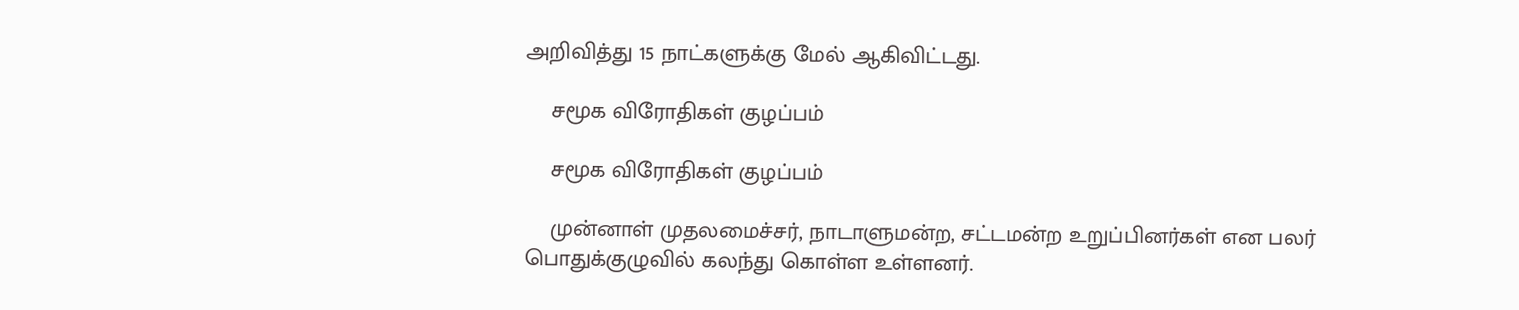அறிவித்து 15 நாட்களுக்கு மேல் ஆகிவிட்டது.

    சமூக விரோதிகள் குழப்பம்

    சமூக விரோதிகள் குழப்பம்

    முன்னாள் முதலமைச்சர், நாடாளுமன்ற, சட்டமன்ற உறுப்பினர்கள் என பலர் பொதுக்குழுவில் கலந்து கொள்ள உள்ளனர்.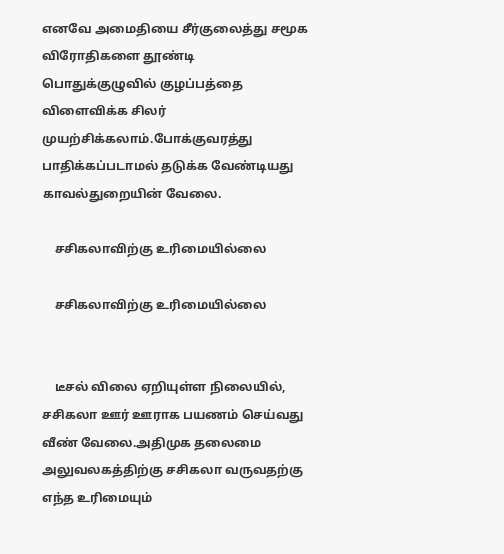எனவே அமைதியை சீர்குலைத்து சமூக விரோதிகளை தூண்டி பொதுக்குழுவில் குழப்பத்தை விளைவிக்க சிலர் முயற்சிக்கலாம்.போக்குவரத்து பாதிக்கப்படாமல் தடுக்க வேண்டியது காவல்துறையின் வேலை.

    சசிகலாவிற்கு உரிமையில்லை

    சசிகலாவிற்கு உரிமையில்லை


    டீசல் விலை ஏறியுள்ள நிலையில், சசிகலா ஊர் ஊராக பயணம் செய்வது வீண் வேலை.அதிமுக தலைமை அலுவலகத்திற்கு சசிகலா வருவதற்கு எந்த உரிமையும்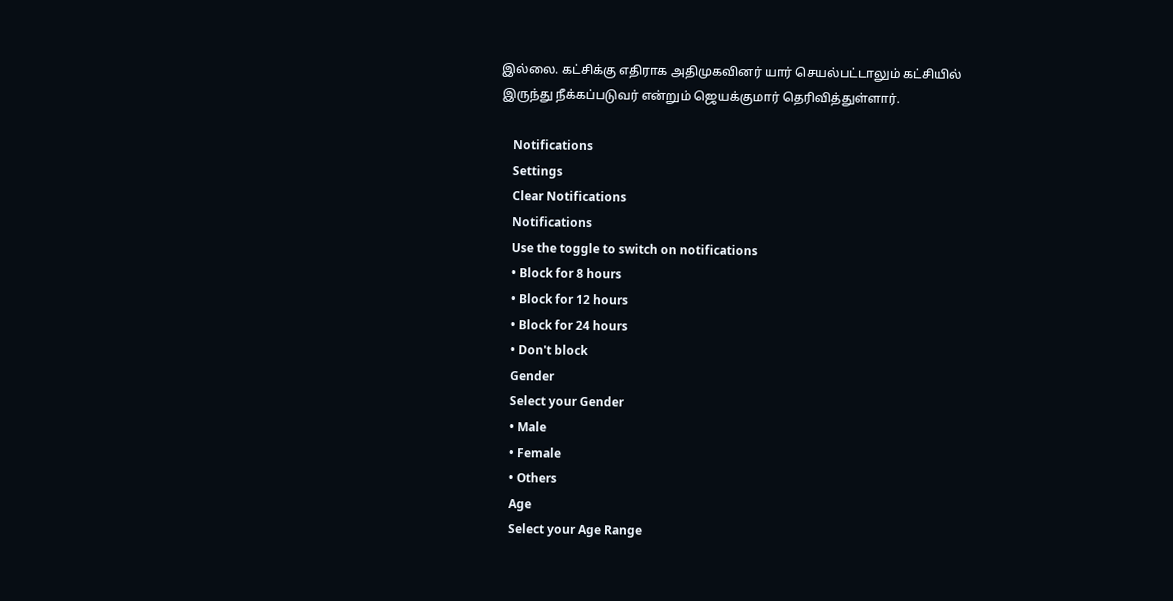இல்லை. கட்சிக்கு எதிராக அதிமுகவினர் யார் செயல்பட்டாலும் கட்சியில் இருந்து நீக்கப்படுவர் என்றும் ஜெயக்குமார் தெரிவித்துள்ளார்.

    Notifications
    Settings
    Clear Notifications
    Notifications
    Use the toggle to switch on notifications
    • Block for 8 hours
    • Block for 12 hours
    • Block for 24 hours
    • Don't block
    Gender
    Select your Gender
    • Male
    • Female
    • Others
    Age
    Select your Age Range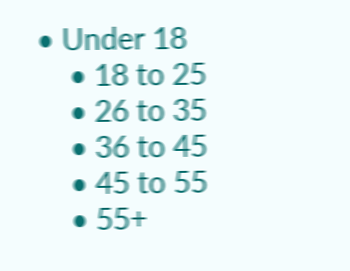• Under 18
    • 18 to 25
    • 26 to 35
    • 36 to 45
    • 45 to 55
    • 55+